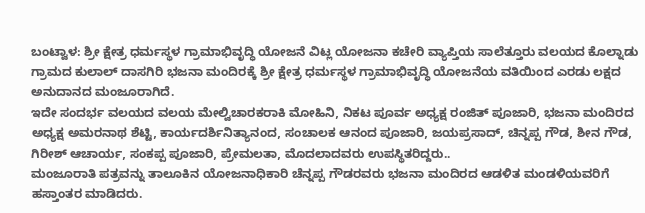ಬಂಟ್ವಾಳ: ಶ್ರೀ ಕ್ಷೇತ್ರ ಧರ್ಮಸ್ಥಳ ಗ್ರಾಮಾಭಿವೃದ್ಧಿ ಯೋಜನೆ ವಿಟ್ಲ ಯೋಜನಾ ಕಚೇರಿ ವ್ಯಾಪ್ತಿಯ ಸಾಲೆತ್ತೂರು ವಲಯದ ಕೊಲ್ನಾಡು ಗ್ರಾಮದ ಕುಲಾಲ್ ದಾಸಗಿರಿ ಭಜನಾ ಮಂದಿರಕ್ಕೆ ಶ್ರೀ ಕ್ಷೇತ್ರ ಧರ್ಮಸ್ಥಳ ಗ್ರಾಮಾಭಿವೃದ್ಧಿ ಯೋಜನೆಯ ವತಿಯಿಂದ ಎರಡು ಲಕ್ಷದ ಅನುದಾನದ ಮಂಜೂರಾಗಿದೆ.
ಇದೇ ಸಂದರ್ಭ ವಲಯದ ವಲಯ ಮೇಲ್ವಿಚಾರಕರಾಕಿ ಮೋಹಿನಿ, ನಿಕಟ ಪೂರ್ವ ಅಧ್ಯಕ್ಷ ರಂಜಿತ್ ಪೂಜಾರಿ, ಭಜನಾ ಮಂದಿರದ ಅಧ್ಯಕ್ಷ ಅಮರನಾಥ ಶೆಟ್ಟಿ, ಕಾರ್ಯದರ್ಶಿನಿತ್ಯಾನಂದ, ಸಂಚಾಲಕ ಆನಂದ ಪೂಜಾರಿ, ಜಯಪ್ರಸಾದ್, ಚಿನ್ನಪ್ಪ ಗೌಡ, ಶೀನ ಗೌಡ, ಗಿರೀಶ್ ಆಚಾರ್ಯ, ಸಂಕಪ್ಪ ಪೂಜಾರಿ, ಪ್ರೇಮಲತಾ, ಮೊದಲಾದವರು ಉಪಸ್ಥಿತರಿದ್ದರು..
ಮಂಜೂರಾತಿ ಪತ್ರವನ್ನು ತಾಲೂಕಿನ ಯೋಜನಾಧಿಕಾರಿ ಚೆನ್ನಪ್ಪ ಗೌಡರವರು ಭಜನಾ ಮಂದಿರದ ಆಡಳಿತ ಮಂಡಳಿಯವರಿಗೆ ಹಸ್ತಾಂತರ ಮಾಡಿದರು.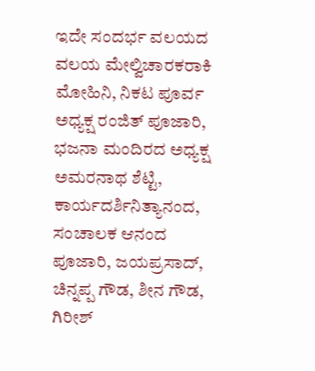ಇದೇ ಸಂದರ್ಭ ವಲಯದ ವಲಯ ಮೇಲ್ವಿಚಾರಕರಾಕಿ ಮೋಹಿನಿ, ನಿಕಟ ಪೂರ್ವ ಅಧ್ಯಕ್ಷ ರಂಜಿತ್ ಪೂಜಾರಿ, ಭಜನಾ ಮಂದಿರದ ಅಧ್ಯಕ್ಷ ಅಮರನಾಥ ಶೆಟ್ಟಿ, ಕಾರ್ಯದರ್ಶಿನಿತ್ಯಾನಂದ, ಸಂಚಾಲಕ ಆನಂದ ಪೂಜಾರಿ, ಜಯಪ್ರಸಾದ್, ಚಿನ್ನಪ್ಪ ಗೌಡ, ಶೀನ ಗೌಡ, ಗಿರೀಶ್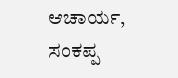ಆಚಾರ್ಯ, ಸಂಕಪ್ಪ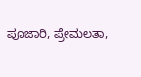ಪೂಜಾರಿ, ಪ್ರೇಮಲತಾ,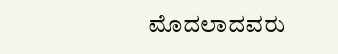ಮೊದಲಾದವರು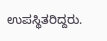ಉಪಸ್ಥಿತರಿದ್ದರು.